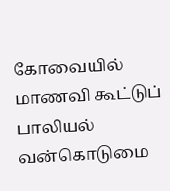கோவையில் மாணவி கூட்டுப் பாலியல் வன்கொடுமை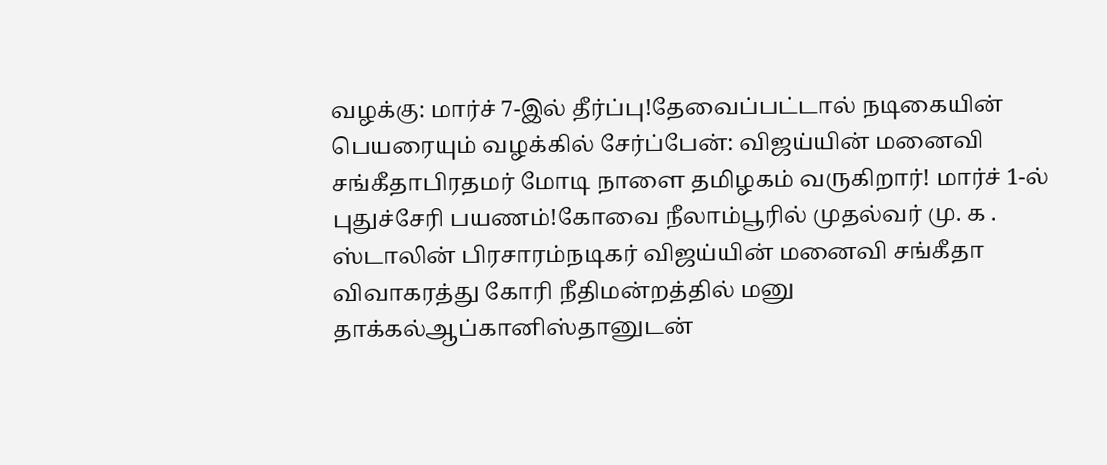வழக்கு: மார்ச் 7-இல் தீர்ப்பு!தேவைப்பட்டால் நடிகையின் பெயரையும் வழக்கில் சேர்ப்பேன்: விஜய்யின் மனைவி சங்கீதாபிரதமர் மோடி நாளை தமிழகம் வருகிறார்! மார்ச் 1-ல் புதுச்சேரி பயணம்!கோவை நீலாம்பூரில் முதல்வர் மு. க . ஸ்டாலின் பிரசாரம்நடிகர் விஜய்யின் மனைவி சங்கீதா விவாகரத்து கோரி நீதிமன்றத்தில் மனு தாக்கல்ஆப்கானிஸ்தானுடன்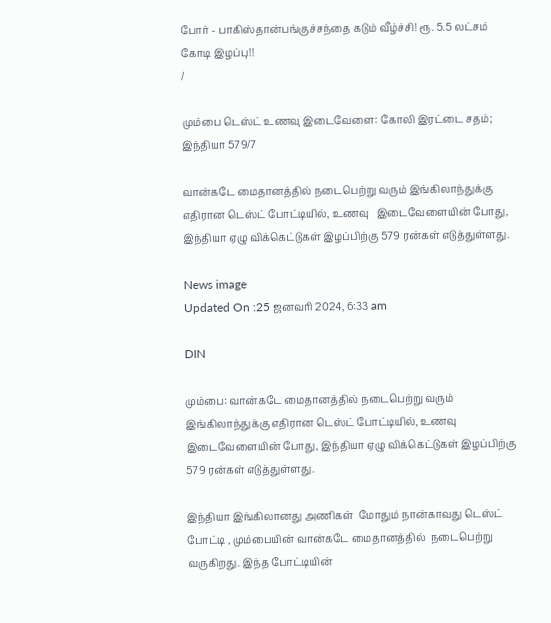போர் - பாகிஸ்தான்பங்குச்சந்தை கடும் வீழ்ச்சி! ரூ. 5.5 லட்சம் கோடி இழப்பு!!
/

மும்பை டெஸ்ட் உணவு இடைவேளை: கோலி இரட்டை சதம்; இந்தியா 579/7

வான்கடே மைதானத்தில் நடைபெற்று வரும் இங்கிலாந்துக்கு எதிரான டெஸ்ட் போட்டியில், உணவு   இடைவேளையின் போது, இந்தியா ஏழு விக்கெட்டுகள் இழப்பிற்கு 579 ரன்கள் எடுத்துள்ளது.

News image
Updated On :25 ஜனவரி 2024, 6:33 am

DIN

மும்பை: வான்கடே மைதானத்தில் நடைபெற்று வரும் இங்கிலாந்துக்கு எதிரான டெஸ்ட் போட்டியில், உணவு   இடைவேளையின் போது, இந்தியா ஏழு விக்கெட்டுகள் இழப்பிற்கு 579 ரன்கள் எடுத்துள்ளது.

இந்தியா இங்கிலானது அணிகள்  மோதும் நான்காவது டெஸ்ட் போட்டி , மும்பையின் வான்கடே மைதானத்தில்  நடைபெற்று வருகிறது. இந்த போட்டியின்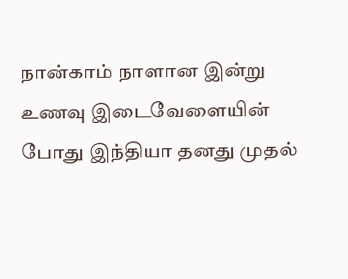நான்காம் நாளான இன்று உணவு இடைவேளையின் போது இந்தியா தனது முதல்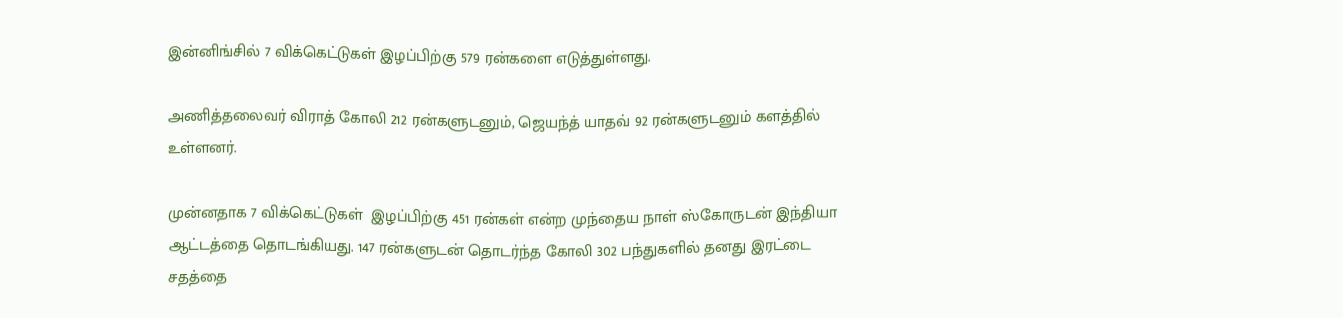இன்னிங்சில் 7 விக்கெட்டுகள் இழப்பிற்கு 579 ரன்களை எடுத்துள்ளது.

அணித்தலைவர் விராத் கோலி 212 ரன்களுடனும், ஜெயந்த் யாதவ் 92 ரன்களுடனும் களத்தில் உள்ளனர்.

முன்னதாக 7 விக்கெட்டுகள்  இழப்பிற்கு 451 ரன்கள் என்ற முந்தைய நாள் ஸ்கோருடன் இந்தியா ஆட்டத்தை தொடங்கியது. 147 ரன்களுடன் தொடர்ந்த கோலி 302 பந்துகளில் தனது இரட்டை சதத்தை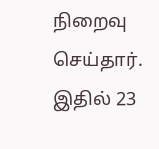நிறைவு செய்தார். இதில் 23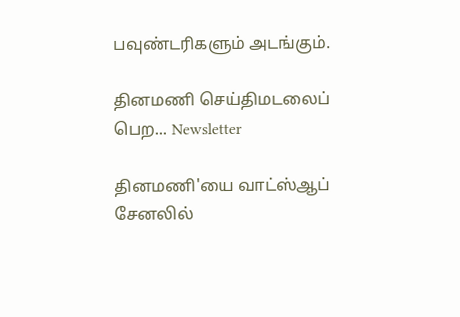பவுண்டரிகளும் அடங்கும்.

தினமணி செய்திமடலைப் பெற... Newsletter

தினமணி'யை வாட்ஸ்ஆப் சேனலில்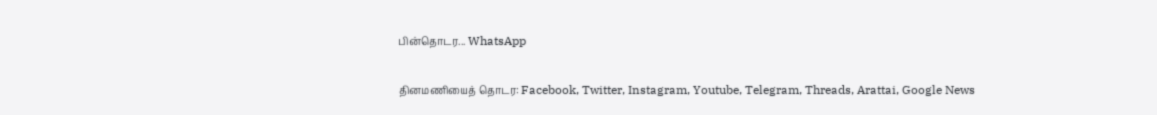பின்தொடர... WhatsApp

தினமணியைத் தொடர: Facebook, Twitter, Instagram, Youtube, Telegram, Threads, Arattai, Google News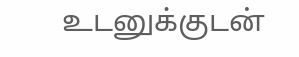உடனுக்குடன்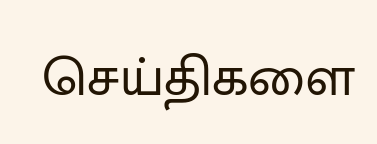செய்திகளை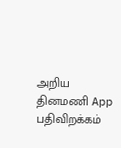அறிய தினமணி App பதிவிறக்கம்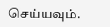செய்யவும்.